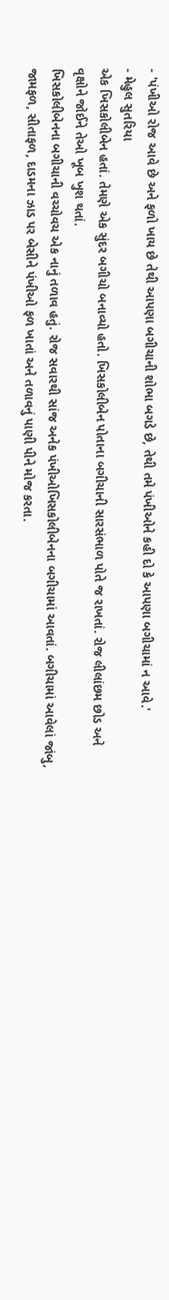- 'પંખીઓ રોજ આવે છે અને ફળો ખાય છે તેથી આપણા બગીચાની શોભા બગડે છે, તેથી તમે પંખીઓને કહી દો કે આપણા બગીચામાં ન આવે.'
- મેહુલ સુતરિયા
એક ખિસકોલીબેન હતાં. તેમણે એક સુંદર બગીચો બનાવ્યો હતો. ખિસકોલીબેન પોતાના બગીચાની સારસંભાળ પોતે જ રાખતાં. રોજ લીલાંછમ છોડ અને વૃક્ષોને જોઈને તેઓ ખૂબ ખુશ થતાં.
ખિસકોલીબેનના બગીચાની વચ્ચોવચ એક નાનું તળાવ હતું. રોજ સવારથી સાંજ અનેક પંખીઓખિસકોલીબેનના બગીચામાં આવતાં. બગીચામાં આવેલાં જાંબુ, જામફળ, સીતાફળ, દાડમના ઝાડ પર બેસીને પંખીઓ ફળ ખાતાં અને તળાવનું પાણી પીને મોજ કરતા.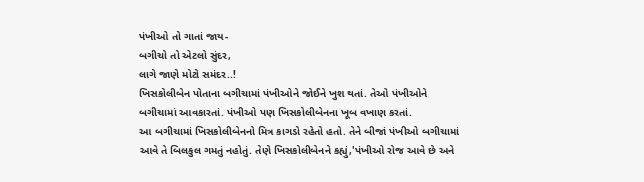પંખીઓ તો ગાતાં જાય-
બગીચો તો એટલો સુંદર,
લાગે જાણે મોટો સમંદર..!
ખિસકોલીબેન પોતાના બગીચામાં પંખીઓને જોઈને ખુશ થતાં. તેઓ પંખીઓને બગીચામાં આવકારતાં. પંખીઓ પણ ખિસકોલીબેનના ખૂબ વખાણ કરતાં.
આ બગીચામાં ખિસકોલીબેનનો મિત્ર કાગડો રહેતો હતો. તેને બીજાં પંખીઓ બગીચામાં આવે તે બિલકુલ ગમતું નહોતું. તેણે ખિસકોલીબેનને કહ્યું,'પંખીઓ રોજ આવે છે અને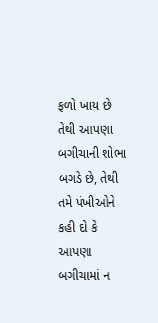ફળો ખાય છે તેથી આપણા બગીચાની શોભા બગડે છે, તેથી તમે પંખીઓને કહી દો કે આપણા બગીચામાં ન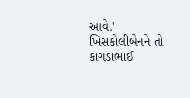આવે.'
ખિસકોલીબેનને તો કાગડાભાઈ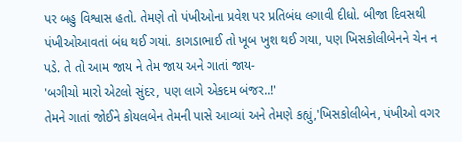પર બહુ વિશ્વાસ હતો. તેમણે તો પંખીઓના પ્રવેશ પર પ્રતિબંધ લગાવી દીધો. બીજા દિવસથી પંખીઓઆવતાં બંધ થઈ ગયાં. કાગડાભાઈ તો ખૂબ ખુશ થઈ ગયા, પણ ખિસકોલીબેનને ચેન ન પડે. તે તો આમ જાય ને તેમ જાય અને ગાતાં જાય-
'બગીચો મારો એટલો સુંદર, પણ લાગે એકદમ બંજર..!'
તેમને ગાતાં જોઈને કોયલબેન તેમની પાસે આવ્યાં અને તેમણે કહ્યું,'ખિસકોલીબેન, પંખીઓ વગર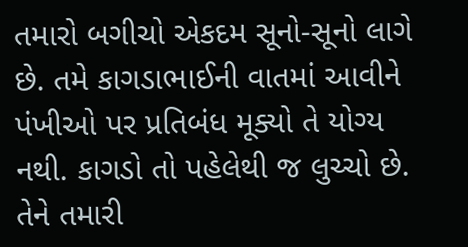તમારો બગીચો એકદમ સૂનો-સૂનો લાગે છે. તમે કાગડાભાઈની વાતમાં આવીને પંખીઓ પર પ્રતિબંધ મૂક્યો તે યોગ્ય નથી. કાગડો તો પહેલેથી જ લુચ્ચો છે. તેને તમારી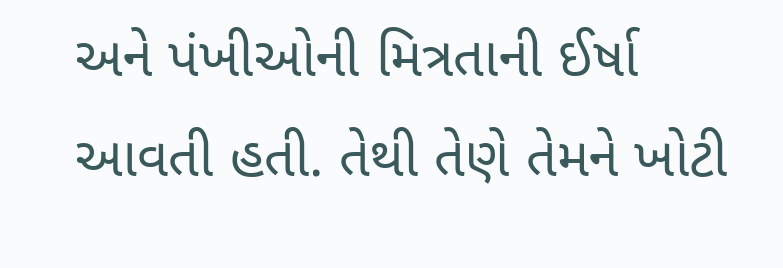અને પંખીઓની મિત્રતાની ઈર્ષા આવતી હતી. તેથી તેણે તેમને ખોટી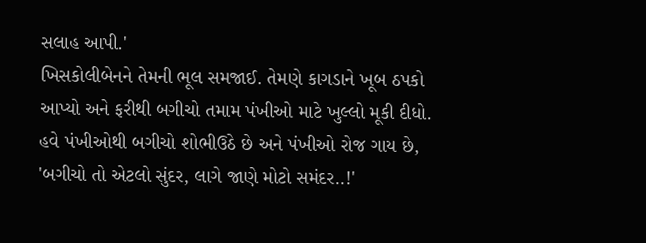સલાહ આપી.'
ખિસકોલીબેનને તેમની ભૂલ સમજાઈ. તેમણે કાગડાને ખૂબ ઠપકો આપ્યો અને ફરીથી બગીચો તમામ પંખીઓ માટે ખુલ્લો મૂકી દીધો.
હવે પંખીઓથી બગીચો શોભીઉઠે છે અને પંખીઓ રોજ ગાય છે,
'બગીચો તો એટલો સુંદર, લાગે જાણે મોટો સમંદર..!'